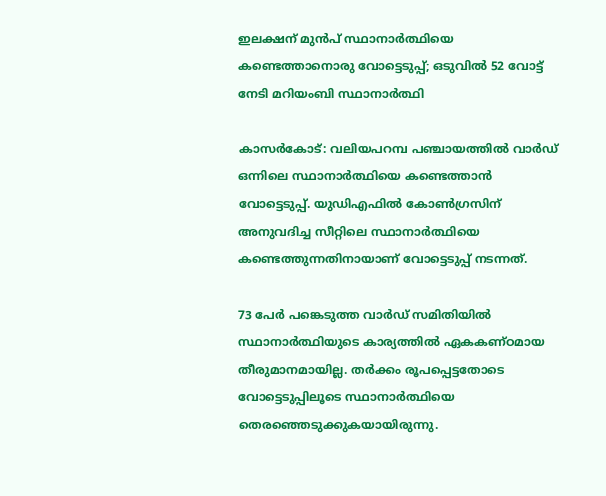ഇലക്ഷന് മുന്‍പ് സ്ഥാനാര്‍ത്ഥിയെ കണ്ടെത്താനൊരു വോട്ടെടുപ്പ്; ഒടുവില്‍ 52 വോട്ട് നേടി മറിയംബി സ്ഥാനാര്‍ത്ഥി

കാസര്‍കോട്: വലിയപറമ്പ പഞ്ചായത്തില്‍ വാര്‍ഡ് ഒന്നിലെ സ്ഥാനാര്‍ത്ഥിയെ കണ്ടെത്താന്‍ വോട്ടെടുപ്പ്. യുഡിഎഫില്‍ കോണ്‍ഗ്രസിന് അനുവദിച്ച സീറ്റിലെ സ്ഥാനാര്‍ത്ഥിയെ കണ്ടെത്തുന്നതിനായാണ് വോട്ടെടുപ്പ് നടന്നത്.

73 പേര്‍ പങ്കെടുത്ത വാര്‍ഡ് സമിതിയില്‍ സ്ഥാനാര്‍ത്ഥിയുടെ കാര്യത്തില്‍ ഏകകണ്ഠമായ തീരുമാനമായില്ല. തര്‍ക്കം രൂപപ്പെട്ടതോടെ വോട്ടെടുപ്പിലൂടെ സ്ഥാനാര്‍ത്ഥിയെ തെരഞ്ഞെടുക്കുകയായിരുന്നു.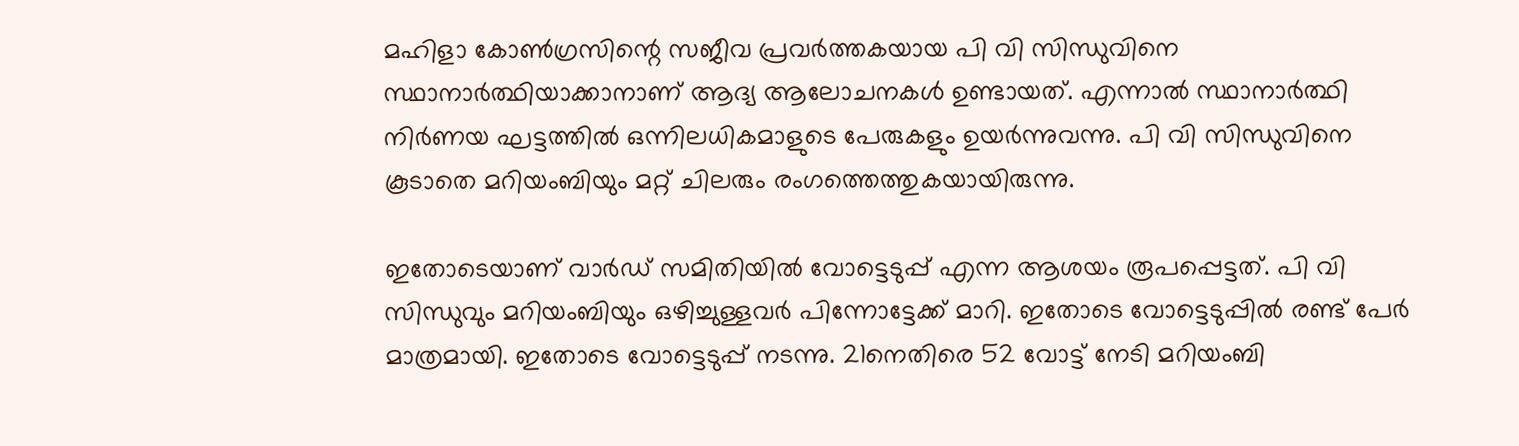മഹിളാ കോണ്‍ഗ്രസിന്റെ സജീവ പ്രവര്‍ത്തകയായ പി വി സിന്ധുവിനെ സ്ഥാനാര്‍ത്ഥിയാക്കാനാണ് ആദ്യ ആലോചനകള്‍ ഉണ്ടായത്. എന്നാല്‍ സ്ഥാനാര്‍ത്ഥി നിര്‍ണയ ഘട്ടത്തില്‍ ഒന്നിലധികമാളുടെ പേരുകളും ഉയര്‍ന്നുവന്നു. പി വി സിന്ധുവിനെ കൂടാതെ മറിയംബിയും മറ്റ് ചിലരും രംഗത്തെത്തുകയായിരുന്നു.

ഇതോടെയാണ് വാര്‍ഡ് സമിതിയില്‍ വോട്ടെടുപ്പ് എന്ന ആശയം രൂപപ്പെട്ടത്. പി വി സിന്ധുവും മറിയംബിയും ഒഴിച്ചുള്ളവര്‍ പിന്നോട്ടേക്ക് മാറി. ഇതോടെ വോട്ടെടുപ്പില്‍ രണ്ട് പേര്‍ മാത്രമായി. ഇതോടെ വോട്ടെടുപ്പ് നടന്നു. 21നെതിരെ 52 വോട്ട് നേടി മറിയംബി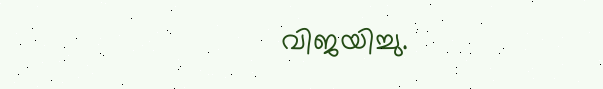വിജയിച്ചു.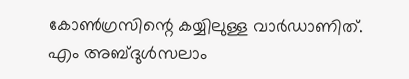കോണ്‍ഗ്രസിന്റെ കയ്യിലുള്ള വാര്‍ഡാണിത്. എം അബ്ദുള്‍സലാം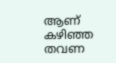ആണ് കഴിഞ്ഞ തവണ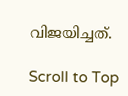വിജയിച്ചത്.

Scroll to Top